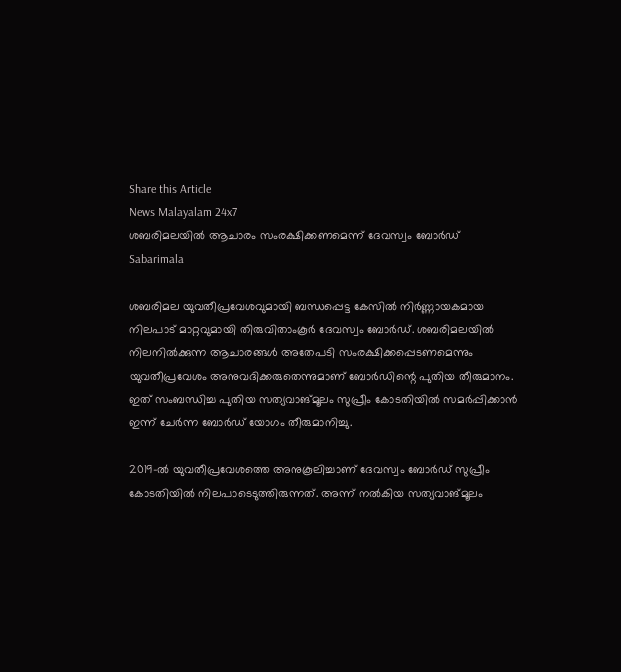Share this Article
News Malayalam 24x7
ശബരിമലയില്‍ ആചാരം സംരക്ഷിക്കണമെന്ന് ദേവസ്വം ബോര്‍ഡ്
Sabarimala

ശബരിമല യുവതീപ്രവേശവുമായി ബന്ധപ്പെട്ട കേസിൽ നിർണ്ണായകമായ നിലപാട് മാറ്റവുമായി തിരുവിതാംകൂർ ദേവസ്വം ബോർഡ്. ശബരിമലയിൽ നിലനിൽക്കുന്ന ആചാരങ്ങൾ അതേപടി സംരക്ഷിക്കപ്പെടണമെന്നും യുവതീപ്രവേശം അനുവദിക്കരുതെന്നുമാണ് ബോർഡിന്റെ പുതിയ തീരുമാനം. ഇത് സംബന്ധിച്ച പുതിയ സത്യവാങ്മൂലം സുപ്രീം കോടതിയിൽ സമർപ്പിക്കാൻ ഇന്ന് ചേർന്ന ബോർഡ് യോഗം തീരുമാനിച്ചു.

2019-ൽ യുവതീപ്രവേശത്തെ അനുകൂലിച്ചാണ് ദേവസ്വം ബോർഡ് സുപ്രീം കോടതിയിൽ നിലപാടെടുത്തിരുന്നത്. അന്ന് നൽകിയ സത്യവാങ്മൂലം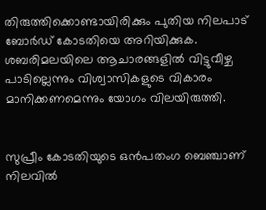തിരുത്തിക്കൊണ്ടായിരിക്കും പുതിയ നിലപാട് ബോർഡ് കോടതിയെ അറിയിക്കുക. ശബരിമലയിലെ ആചാരങ്ങളിൽ വിട്ടുവീഴ്ച പാടില്ലെന്നും വിശ്വാസികളുടെ വികാരം മാനിക്കണമെന്നും യോഗം വിലയിരുത്തി.


സുപ്രീം കോടതിയുടെ ഒൻപതംഗ ബെഞ്ചാണ് നിലവിൽ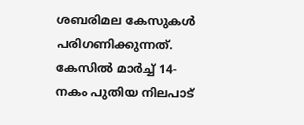ശബരിമല കേസുകൾ പരിഗണിക്കുന്നത്. കേസിൽ മാർച്ച് 14-നകം പുതിയ നിലപാട്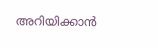അറിയിക്കാൻ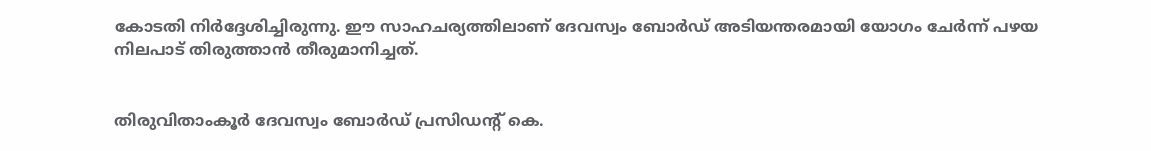കോടതി നിർദ്ദേശിച്ചിരുന്നു. ഈ സാഹചര്യത്തിലാണ് ദേവസ്വം ബോർഡ് അടിയന്തരമായി യോഗം ചേർന്ന് പഴയ നിലപാട് തിരുത്താൻ തീരുമാനിച്ചത്.


തിരുവിതാംകൂർ ദേവസ്വം ബോർഡ് പ്രസിഡന്റ് കെ.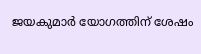ജയകുമാർ യോഗത്തിന് ശേഷം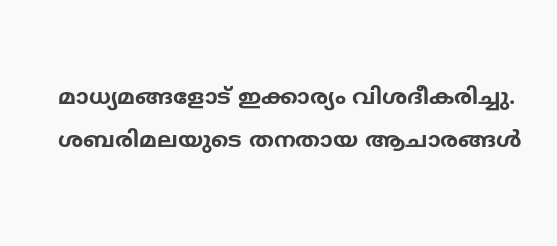മാധ്യമങ്ങളോട് ഇക്കാര്യം വിശദീകരിച്ചു. ശബരിമലയുടെ തനതായ ആചാരങ്ങൾ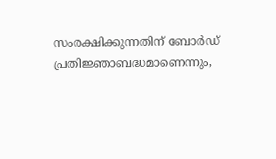സംരക്ഷിക്കുന്നതിന് ബോർഡ് പ്രതിജ്ഞാബദ്ധമാണെന്നും,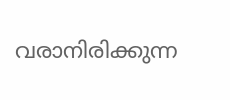വരാനിരിക്കുന്ന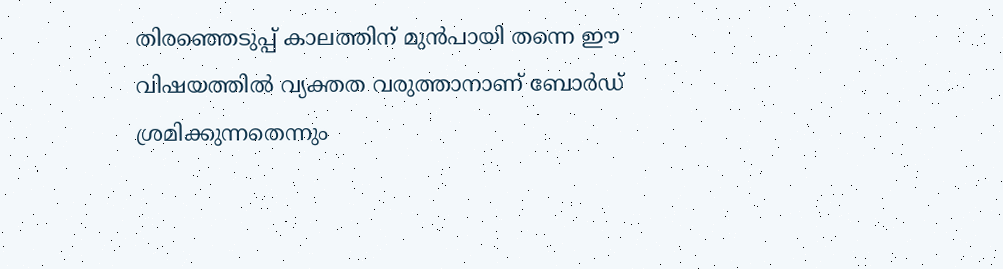തിരഞ്ഞെടുപ്പ് കാലത്തിന് മുൻപായി തന്നെ ഈ വിഷയത്തിൽ വ്യക്തത വരുത്താനാണ് ബോർഡ് ശ്രമിക്കുന്നതെന്നും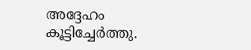അദ്ദേഹം കൂട്ടിച്ചേർത്തു.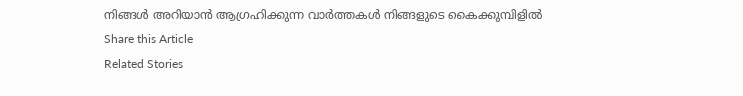നിങ്ങൾ അറിയാൻ ആഗ്രഹിക്കുന്ന വാർത്തകൾ നിങ്ങളുടെ കൈക്കുമ്പിളിൽ
Share this Article
Related Stories